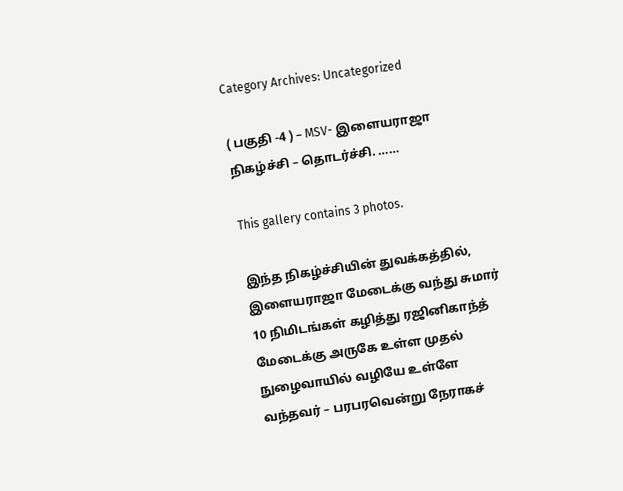Category Archives: Uncategorized

( பகுதி -4 ) – MSV- இளையராஜா நிகழ்ச்சி – தொடர்ச்சி. ……

This gallery contains 3 photos.

இந்த நிகழ்ச்சியின் துவக்கத்தில், இளையராஜா மேடைக்கு வந்து சுமார் 10 நிமிடங்கள் கழித்து ரஜினிகாந்த் மேடைக்கு அருகே உள்ள முதல் நுழைவாயில் வழியே உள்ளே வந்தவர் – பரபரவென்று நேராகச்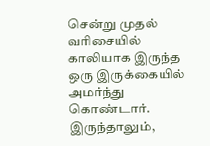சென்று முதல் வரிசையில் காலியாக இருந்த ஒரு இருக்கையில் அமர்ந்து கொண்டார். இருந்தாலும்,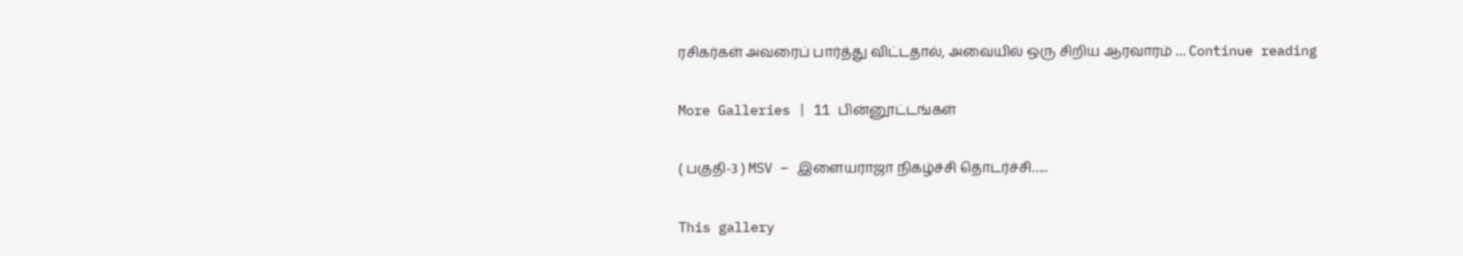ரசிகர்கள் அவரைப் பார்த்து விட்டதால், அவையில் ஒரு சிறிய ஆரவாரம் … Continue reading

More Galleries | 11 பின்னூட்டங்கள்

( பகுதி-3 ) MSV – இளையராஜா நிகழ்ச்சி தொடர்ச்சி…..

This gallery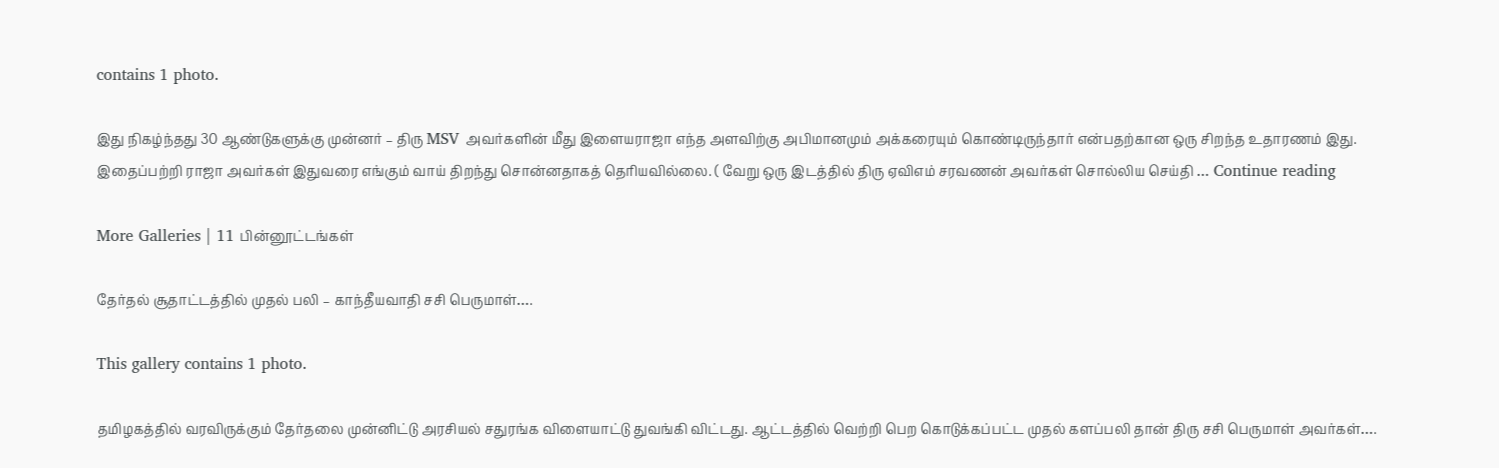contains 1 photo.

இது நிகழ்ந்தது 30 ஆண்டுகளுக்கு முன்னர் – திரு MSV அவர்களின் மீது இளையராஜா எந்த அளவிற்கு அபிமானமும் அக்கரையும் கொண்டிருந்தார் என்பதற்கான ஒரு சிறந்த உதாரணம் இது. இதைப்பற்றி ராஜா அவர்கள் இதுவரை எங்கும் வாய் திறந்து சொன்னதாகத் தெரியவில்லை. ( வேறு ஒரு இடத்தில் திரு ஏவிஎம் சரவணன் அவர்கள் சொல்லிய செய்தி … Continue reading

More Galleries | 11 பின்னூட்டங்கள்

தேர்தல் சூதாட்டத்தில் முதல் பலி – காந்தீயவாதி சசி பெருமாள்….

This gallery contains 1 photo.

தமிழகத்தில் வரவிருக்கும் தேர்தலை முன்னிட்டு அரசியல் சதுரங்க விளையாட்டு துவங்கி விட்டது. ஆட்டத்தில் வெற்றி பெற கொடுக்கப்பட்ட முதல் களப்பலி தான் திரு சசி பெருமாள் அவர்கள்….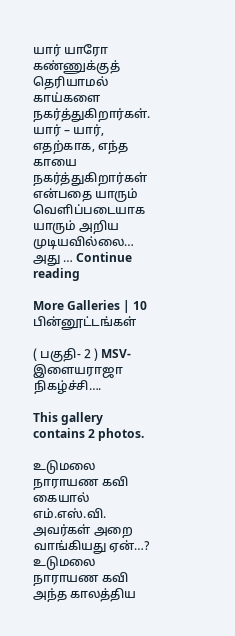யார் யாரோ கண்ணுக்குத் தெரியாமல் காய்களை நகர்த்துகிறார்கள். யார் – யார், எதற்காக, எந்த காயை நகர்த்துகிறார்கள் என்பதை யாரும் வெளிப்படையாக யாரும் அறிய முடியவில்லை… அது … Continue reading

More Galleries | 10 பின்னூட்டங்கள்

( பகுதி- 2 ) MSV- இளையராஜா நிகழ்ச்சி….

This gallery contains 2 photos.

உடுமலை நாராயண கவி கையால் எம்.எஸ்.வி. அவர்கள் அறை வாங்கியது ஏன்…? உடுமலை நாராயண கவி அந்த காலத்திய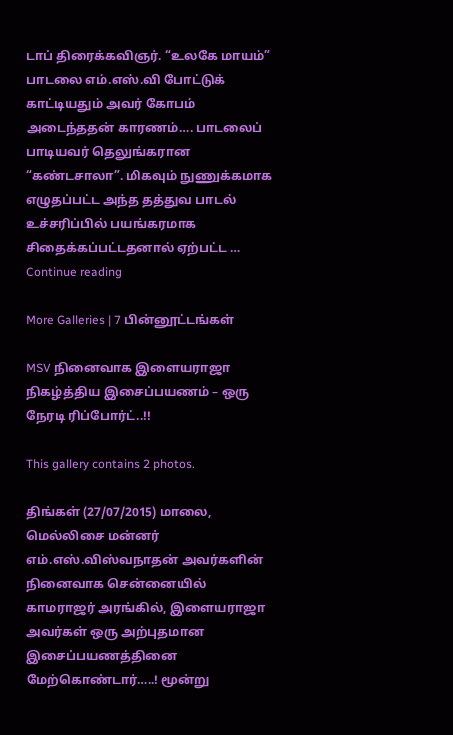டாப் திரைக்கவிஞர். “உலகே மாயம்” பாடலை எம்.எஸ்.வி போட்டுக் காட்டியதும் அவர் கோபம் அடைந்ததன் காரணம்…. பாடலைப் பாடியவர் தெலுங்கரான “கண்டசாலா”. மிகவும் நுணுக்கமாக எழுதப்பட்ட அந்த தத்துவ பாடல் உச்சரிப்பில் பயங்கரமாக சிதைக்கப்பட்டதனால் ஏற்பட்ட … Continue reading

More Galleries | 7 பின்னூட்டங்கள்

MSV நினைவாக இளையராஜா நிகழ்த்திய இசைப்பயணம் – ஒரு நேரடி ரிப்போர்ட்..!!

This gallery contains 2 photos.

திங்கள் (27/07/2015) மாலை, மெல்லிசை மன்னர் எம்.எஸ்.விஸ்வநாதன் அவர்களின் நினைவாக சென்னையில் காமராஜர் அரங்கில், இளையராஜா அவர்கள் ஒரு அற்புதமான இசைப்பயணத்தினை மேற்கொண்டார்…..! மூன்று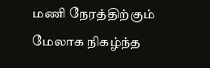மணி நேரத்திற்கும் மேலாக நிகழ்ந்த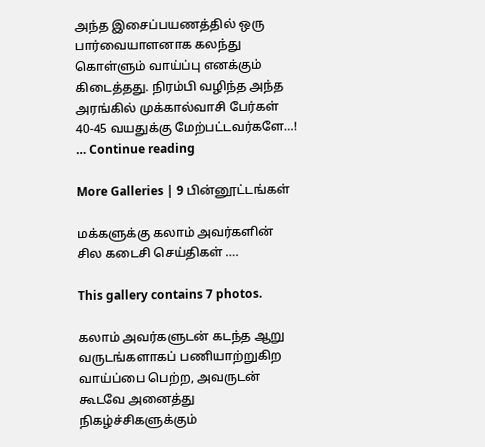அந்த இசைப்பயணத்தில் ஒரு பார்வையாளனாக கலந்து கொள்ளும் வாய்ப்பு எனக்கும் கிடைத்தது. நிரம்பி வழிந்த அந்த அரங்கில் முக்கால்வாசி பேர்கள் 40-45 வயதுக்கு மேற்பட்டவர்களே…! … Continue reading

More Galleries | 9 பின்னூட்டங்கள்

மக்களுக்கு கலாம் அவர்களின் சில கடைசி செய்திகள் ….

This gallery contains 7 photos.

கலாம் அவர்களுடன் கடந்த ஆறு வருடங்களாகப் பணியாற்றுகிற வாய்ப்பை பெற்ற, அவருடன் கூடவே அனைத்து நிகழ்ச்சிகளுக்கும்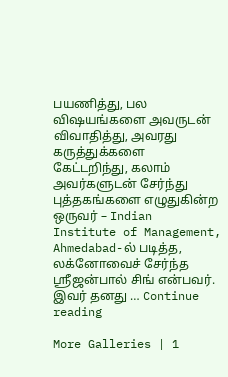பயணித்து, பல விஷயங்களை அவருடன் விவாதித்து, அவரது கருத்துக்களை கேட்டறிந்து, கலாம் அவர்களுடன் சேர்ந்து புத்தகங்களை எழுதுகின்ற ஒருவர் – Indian Institute of Management, Ahmedabad-ல் படித்த, லக்னோவைச் சேர்ந்த ஸ்ரீஜன்பால் சிங் என்பவர். இவர் தனது … Continue reading

More Galleries | 1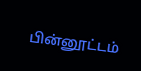பின்னூட்டம்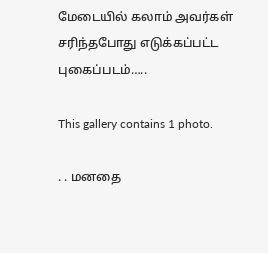மேடையில் கலாம் அவர்கள் சரிந்தபோது எடுக்கப்பட்ட புகைப்படம்…..

This gallery contains 1 photo.

. . மனதை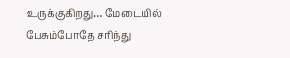உருக்குகிறது… மேடையில் பேசும்போதே சரிந்து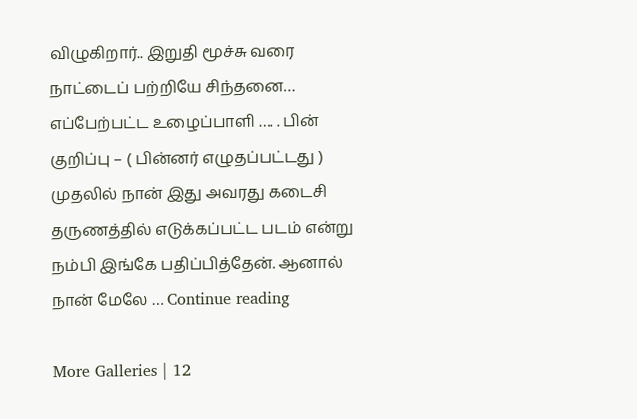விழுகிறார்.. இறுதி மூச்சு வரை நாட்டைப் பற்றியே சிந்தனை… எப்பேற்பட்ட உழைப்பாளி …. . பின் குறிப்பு – ( பின்னர் எழுதப்பட்டது ) முதலில் நான் இது அவரது கடைசி தருணத்தில் எடுக்கப்பட்ட படம் என்று நம்பி இங்கே பதிப்பித்தேன். ஆனால் நான் மேலே … Continue reading

More Galleries | 12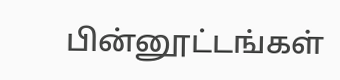பின்னூட்டங்கள்